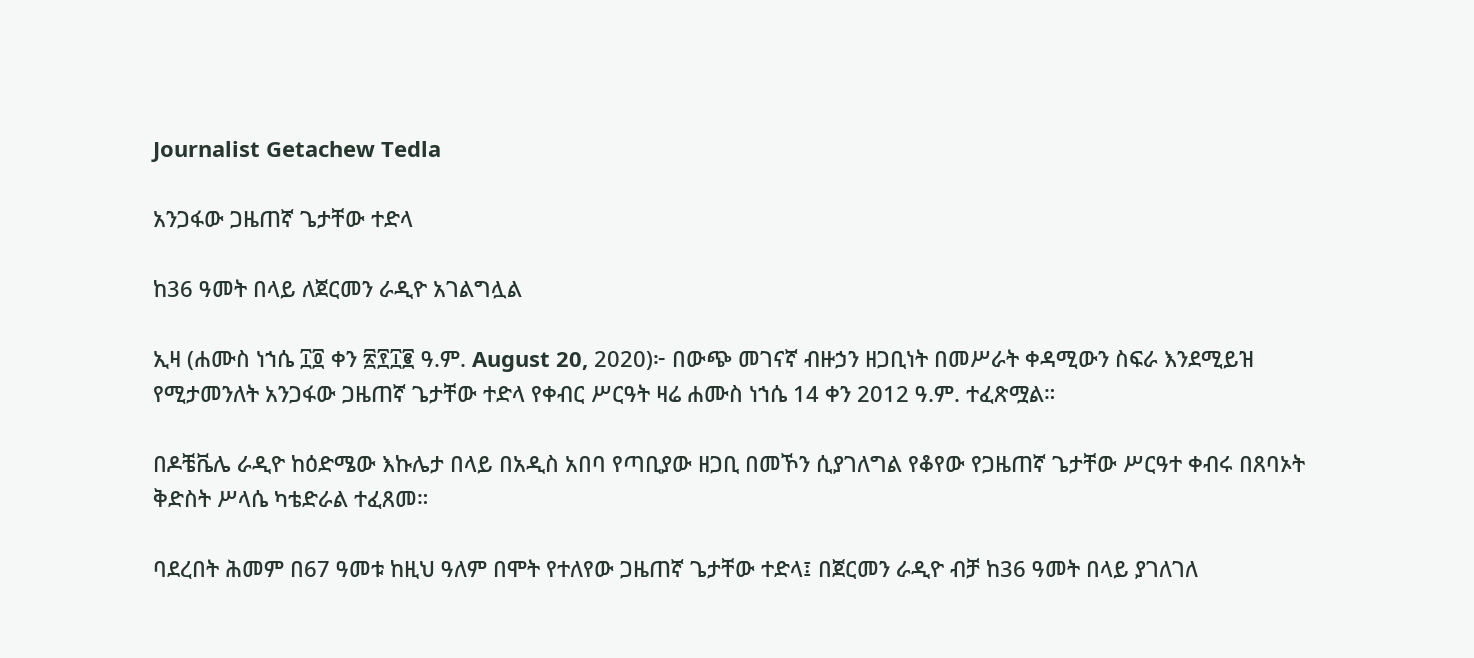Journalist Getachew Tedla

አንጋፋው ጋዜጠኛ ጌታቸው ተድላ

ከ36 ዓመት በላይ ለጀርመን ራዲዮ አገልግሏል

ኢዛ (ሐሙስ ነኀሴ ፲፬ ቀን ፳፻፲፪ ዓ.ም. August 20, 2020)፦ በውጭ መገናኛ ብዙኃን ዘጋቢነት በመሥራት ቀዳሚውን ስፍራ እንደሚይዝ የሚታመንለት አንጋፋው ጋዜጠኛ ጌታቸው ተድላ የቀብር ሥርዓት ዛሬ ሐሙስ ነኀሴ 14 ቀን 2012 ዓ.ም. ተፈጽሟል።

በዶቼቬሌ ራዲዮ ከዕድሜው እኩሌታ በላይ በአዲስ አበባ የጣቢያው ዘጋቢ በመኾን ሲያገለግል የቆየው የጋዜጠኛ ጌታቸው ሥርዓተ ቀብሩ በጸባኦት ቅድስት ሥላሴ ካቴድራል ተፈጸመ።

ባደረበት ሕመም በ67 ዓመቱ ከዚህ ዓለም በሞት የተለየው ጋዜጠኛ ጌታቸው ተድላ፤ በጀርመን ራዲዮ ብቻ ከ36 ዓመት በላይ ያገለገለ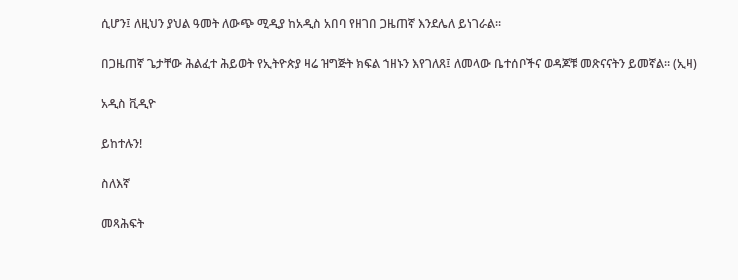ሲሆን፤ ለዚህን ያህል ዓመት ለውጭ ሚዲያ ከአዲስ አበባ የዘገበ ጋዜጠኛ እንደሌለ ይነገራል።

በጋዜጠኛ ጌታቸው ሕልፈተ ሕይወት የኢትዮጵያ ዛሬ ዝግጅት ክፍል ኀዘኑን እየገለጸ፤ ለመላው ቤተሰቦችና ወዳጆቹ መጽናናትን ይመኛል። (ኢዛ)

አዲስ ቪዲዮ

ይከተሉን!

ስለእኛ

መጻሕፍት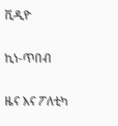ቪዲዮ

ኪነ-ጥበብ

ዜና እና ፖለቲካ